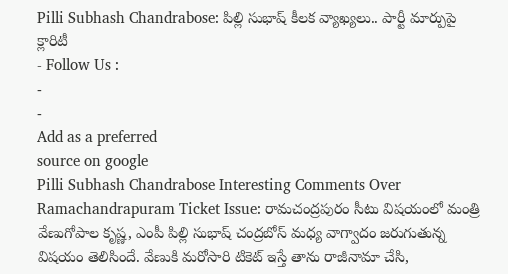Pilli Subhash Chandrabose: పిల్లి సుభాష్ కీలక వ్యాఖ్యలు.. పార్టీ మార్పుపై క్లారిటీ
- Follow Us :
-
-
Add as a preferred
source on google
Pilli Subhash Chandrabose Interesting Comments Over Ramachandrapuram Ticket Issue: రామచంద్రపురం సీటు విషయంలో మంత్రి వేణుగోపాల కృష్ణ, ఎంపీ పిల్లి సుభాష్ చంద్రబోస్ మధ్య వాగ్వాదం జరుగుతున్న విషయం తెలిసిందే. వేణుకి మరోసారి టికెట్ ఇస్తే తాను రాజీనామా చేసి,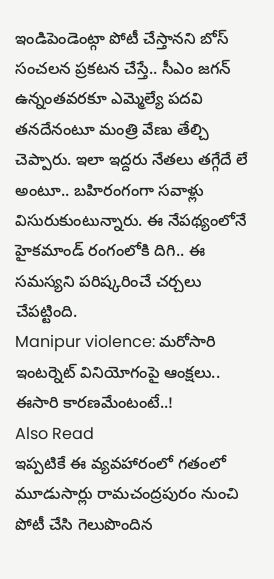ఇండిపెండెంట్గా పోటీ చేస్తానని బోస్ సంచలన ప్రకటన చేస్తే.. సీఎం జగన్ ఉన్నంతవరకూ ఎమ్మెల్యే పదవి తనదేనంటూ మంత్రి వేణు తేల్చి చెప్పారు. ఇలా ఇద్దరు నేతలు తగ్గేదే లే అంటూ.. బహిరంగంగా సవాళ్లు విసురుకుంటున్నారు. ఈ నేపథ్యంలోనే హైకమాండ్ రంగంలోకి దిగి.. ఈ సమస్యని పరిష్కరించే చర్చలు చేపట్టింది.
Manipur violence: మరోసారి ఇంటర్నెట్ వినియోగంపై ఆంక్షలు.. ఈసారి కారణమేంటంటే..!
Also Read
ఇప్పటికే ఈ వ్యవహారంలో గతంలో మూడుసార్లు రామచంద్రపురం నుంచి పోటీ చేసి గెలుపొందిన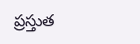ప్రస్తుత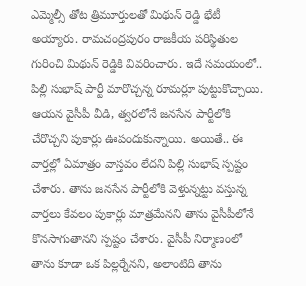ఎమ్మెల్సీ తోట త్రిమూర్తులతో మిథున్ రెడ్డి భేటీ అయ్యారు. రామచంద్రపురం రాజకీయ పరిస్థితుల గురించి మిథున్ రెడ్డికి వివరించారు. ఇదే సమయంలో.. పిల్లి సుభాష్ పార్టీ మారొచ్చన్న రూమర్లూ పుట్టుకొచ్చాయి. ఆయన వైసీపీ వీడి, త్వరలోనే జనసేన పార్టీలోకి చేరొచ్చని పుకార్లు ఊపందుకున్నాయి. అయితే.. ఈ వార్తల్లో ఏమాత్రం వాస్తవం లేదని పిల్లి సుభాష్ స్పష్టం చేశారు. తాను జనసేన పార్టీలోకి వెళ్తున్నట్టు వస్తున్న వార్తలు కేవలం పుకార్లు మాత్రమేనని తాను వైసీపీలోనే కొనసాగుతానని స్పష్టం చేశారు. వైసీపీ నిర్మాణంలో తాను కూడా ఒక పిల్లర్నేనని, అలాంటిది తాను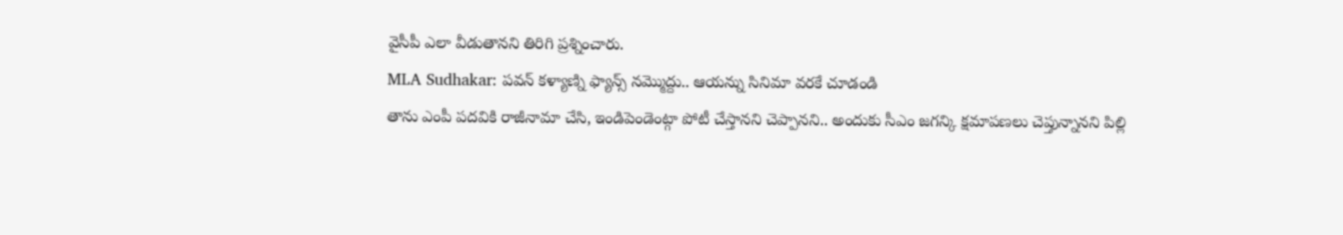వైసీపీ ఎలా వీడుతానని తిరిగి ప్రశ్నించారు.
MLA Sudhakar: పవన్ కళ్యాణ్ని ఫ్యాన్స్ నమ్మొద్దు.. ఆయన్ను సినిమా వరకే చూడండి
తాను ఎంపీ పదవికి రాజీనామా చేసి, ఇండిపెండెంట్గా పోటీ చేస్తానని చెప్పానని.. అందుకు సీఎం జగన్కి క్షమాపణలు చెప్తున్నానని పిల్లి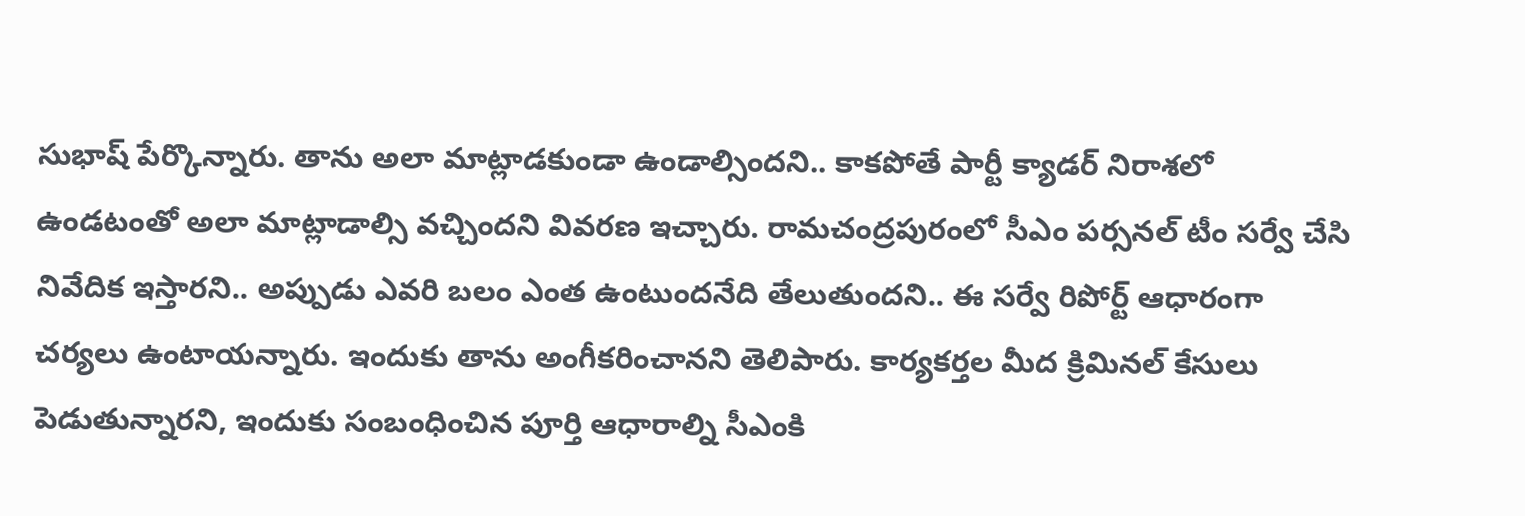సుభాష్ పేర్కొన్నారు. తాను అలా మాట్లాడకుండా ఉండాల్సిందని.. కాకపోతే పార్టీ క్యాడర్ నిరాశలో ఉండటంతో అలా మాట్లాడాల్సి వచ్చిందని వివరణ ఇచ్చారు. రామచంద్రపురంలో సీఎం పర్సనల్ టీం సర్వే చేసి నివేదిక ఇస్తారని.. అప్పుడు ఎవరి బలం ఎంత ఉంటుందనేది తేలుతుందని.. ఈ సర్వే రిపోర్ట్ ఆధారంగా చర్యలు ఉంటాయన్నారు. ఇందుకు తాను అంగీకరించానని తెలిపారు. కార్యకర్తల మీద క్రిమినల్ కేసులు పెడుతున్నారని, ఇందుకు సంబంధించిన పూర్తి ఆధారాల్ని సీఎంకి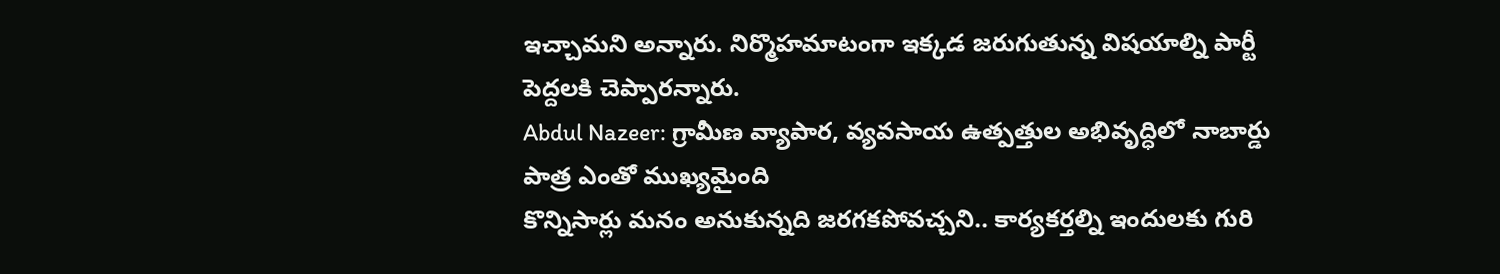ఇచ్చామని అన్నారు. నిర్మొహమాటంగా ఇక్కడ జరుగుతున్న విషయాల్ని పార్టీ పెద్దలకి చెప్పారన్నారు.
Abdul Nazeer: గ్రామీణ వ్యాపార, వ్యవసాయ ఉత్పత్తుల అభివృద్ధిలో నాబార్డు పాత్ర ఎంతో ముఖ్యమైంది
కొన్నిసార్లు మనం అనుకున్నది జరగకపోవచ్చని.. కార్యకర్తల్ని ఇందులకు గురి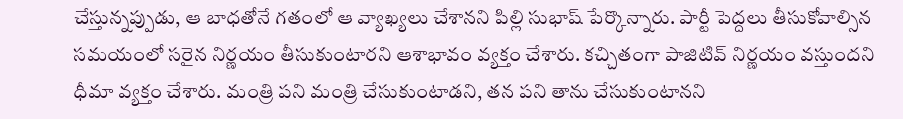చేస్తున్నప్పుడు, ఆ బాధతోనే గతంలో ఆ వ్యాఖ్యలు చేశానని పిల్లి సుభాష్ పేర్కొన్నారు. పార్టీ పెద్దలు తీసుకోవాల్సిన సమయంలో సరైన నిర్ణయం తీసుకుంటారని ఆశాభావం వ్యక్తం చేశారు. కచ్చితంగా పాజిటివ్ నిర్ణయం వస్తుందని ధీమా వ్యక్తం చేశారు. మంత్రి పని మంత్రి చేసుకుంటాడని, తన పని తాను చేసుకుంటానని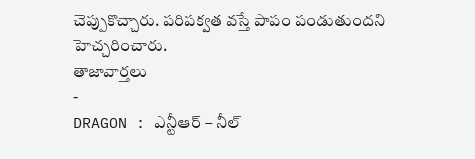చెప్పుకొచ్చారు. పరిపక్వత వస్తే పాపం పండుతుందని హెచ్చరించారు.
తాజావార్తలు
-
DRAGON : ఎన్టీఆర్ – నీల్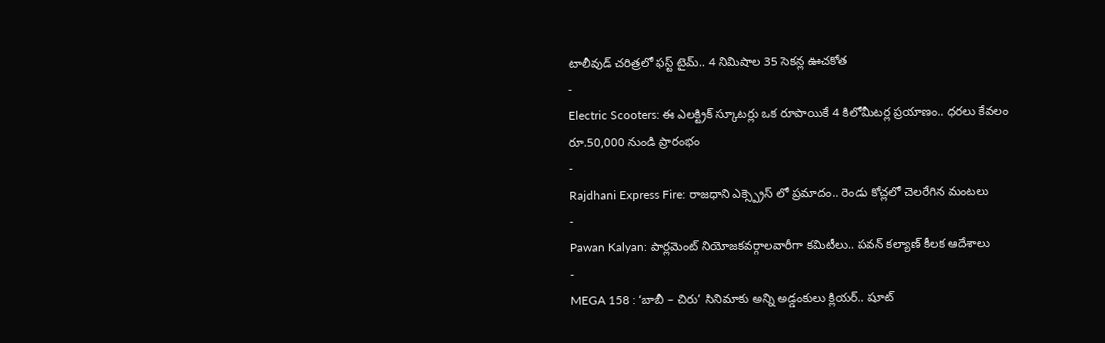టాలీవుడ్ చరిత్రలో ఫస్ట్ టైమ్.. 4 నిమిషాల 35 సెకన్ల ఊచకోత
-
Electric Scooters: ఈ ఎలక్ట్రిక్ స్కూటర్లు ఒక రూపాయికే 4 కిలోమీటర్ల ప్రయాణం.. ధరలు కేవలం రూ.50,000 నుండి ప్రారంభం
-
Rajdhani Express Fire: రాజధాని ఎక్స్ప్రెస్ లో ప్రమాదం.. రెండు కోచ్లలో చెలరేగిన మంటలు
-
Pawan Kalyan: పార్లమెంట్ నియోజకవర్గాలవారీగా కమిటీలు.. పవన్ కల్యాణ్ కీలక ఆదేశాలు
-
MEGA 158 : ‘బాబీ – చిరు’ సినిమాకు అన్ని అడ్డంకులు క్లియర్.. షూట్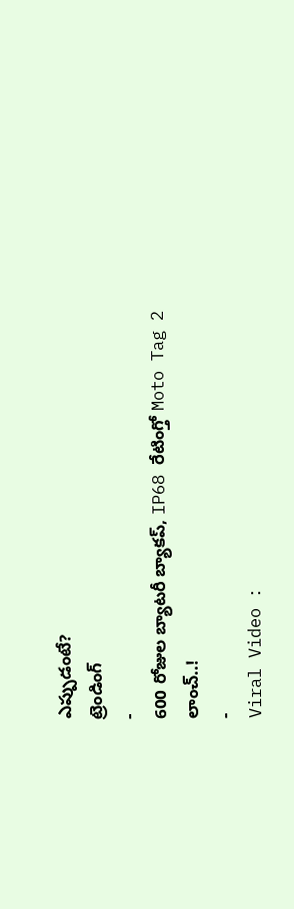ఎప్పుడంటే?
ట్రెండింగ్
-
600 రోజుల బ్యాటరీ బ్యాకప్, IP68 రేటింగ్తో Moto Tag 2 లాంచ్..!
-
Viral Video :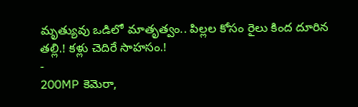మృత్యువు ఒడిలో మాతృత్వం.. పిల్లల కోసం రైలు కింద దూరిన తల్లి.! కళ్లు చెదిరే సాహసం.!
-
200MP కెమెరా,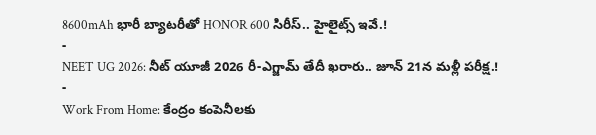8600mAh భారీ బ్యాటరీతో HONOR 600 సిరీస్.. హైలైట్స్ ఇవే.!
-
NEET UG 2026: నీట్ యూజీ 2026 రీ-ఎగ్జామ్ తేదీ ఖరారు.. జూన్ 21న మళ్లీ పరీక్ష.!
-
Work From Home: కేంద్రం కంపెనీలకు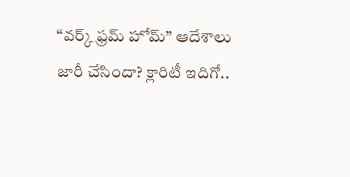“వర్క్ ఫ్రమ్ హోమ్” ఆదేశాలు జారీ చేసిందా? క్లారిటీ ఇదిగో..